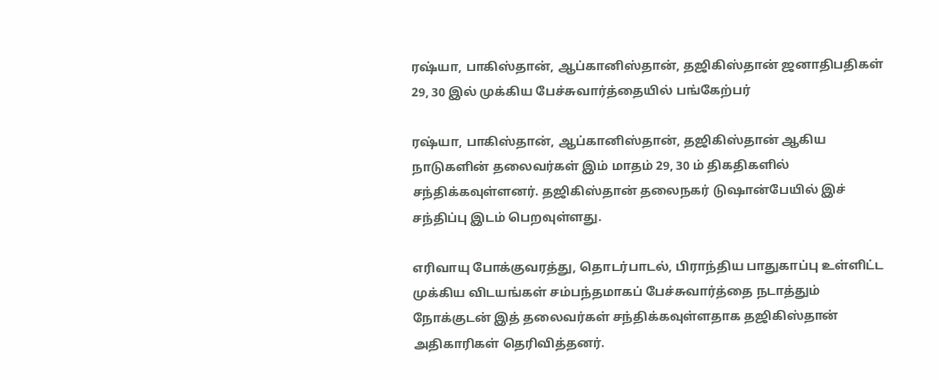ரஷ்யா, பாகிஸ்தான், ஆப்கானிஸ்தான், தஜிகிஸ்தான் ஜனாதிபதிகள் 29, 30 இல் முக்கிய பேச்சுவார்த்தையில் பங்கேற்பர்

ரஷ்யா, பாகிஸ்தான், ஆப்கானிஸ்தான், தஜிகிஸ்தான் ஆகிய நாடுகளின் தலைவர்கள் இம் மாதம் 29, 30 ம் திகதிகளில் சந்திக்கவுள்ளனர். தஜிகிஸ்தான் தலைநகர் டுஷான்பேயில் இச் சந்திப்பு இடம் பெறவுள்ளது.

எரிவாயு போக்குவரத்து, தொடர்பாடல், பிராந்திய பாதுகாப்பு உள்ளிட்ட முக்கிய விடயங்கள் சம்பந்தமாகப் பேச்சுவார்த்தை நடாத்தும் நோக்குடன் இத் தலைவர்கள் சந்திக்கவுள்ளதாக தஜிகிஸ்தான் அதிகாரிகள் தெரிவித்தனர்.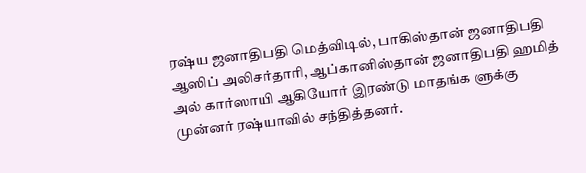ரஷ்ய ஜனாதிபதி மெத்விடில், பாகிஸ்தான் ஜனாதிபதி ஆஸிப் அலிசர்தாரி, ஆப்கானிஸ்தான் ஜனாதிபதி ஹமித் அல் கார்ஸாயி ஆகியோர் இரண்டு மாதங்க ளுக்கு முன்னர் ரஷ்யாவில் சந்தித்தனர்.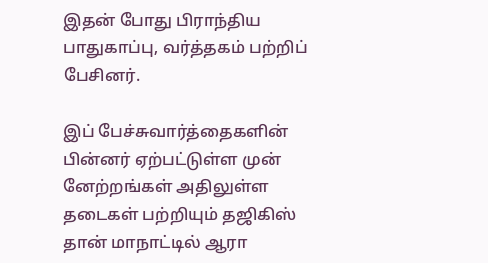இதன் போது பிராந்திய பாதுகாப்பு, வர்த்தகம் பற்றிப் பேசினர்.

இப் பேச்சுவார்த்தைகளின் பின்னர் ஏற்பட்டுள்ள முன் னேற்றங்கள் அதிலுள்ள தடைகள் பற்றியும் தஜிகிஸ் தான் மாநாட்டில் ஆரா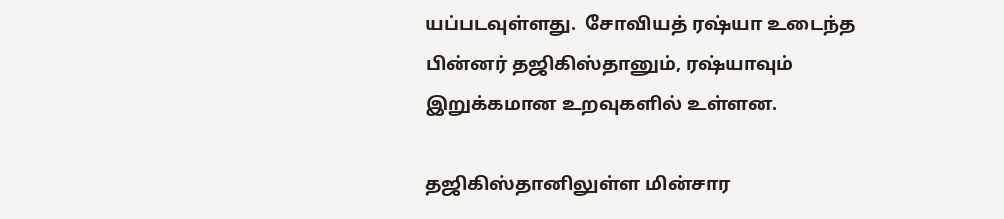யப்படவுள்ளது.  சோவியத் ரஷ்யா உடைந்த பின்னர் தஜிகிஸ்தானும், ரஷ்யாவும் இறுக்கமான உறவுகளில் உள்ளன.

தஜிகிஸ்தானிலுள்ள மின்சார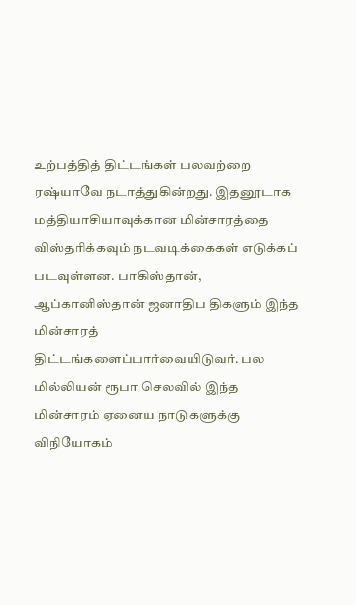உற்பத்தித் திட்டங்கள் பலவற்றை ரஷ்யாவே நடாத்துகின்றது. இதனூடாக மத்தியாசியாவுக்கான மின்சாரத்தை விஸ்தரிக்கவும் நடவடிக்கைகள் எடுக்கப் படவுள்ளன. பாகிஸ்தான், ஆப்கானிஸ்தான் ஜனாதிப திகளும் இந்த மின்சாரத் திட்டங்களைப்பார்வையிடுவர். பல மில்லியன் ரூபா செலவில் இந்த மின்சாரம் ஏனைய நாடுகளுக்கு விநியோகம்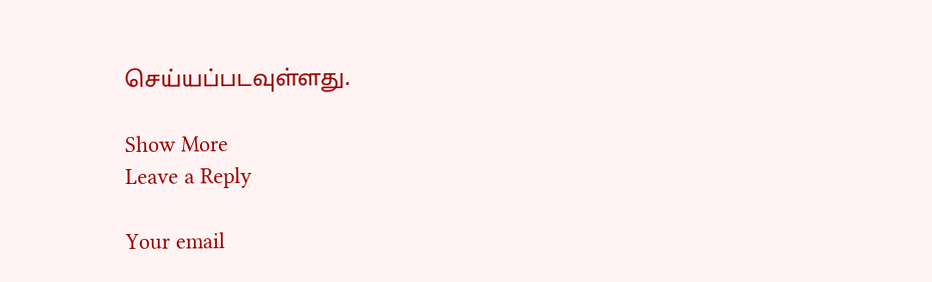செய்யப்படவுள்ளது.

Show More
Leave a Reply

Your email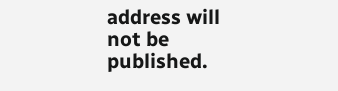address will not be published.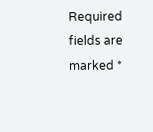Required fields are marked *